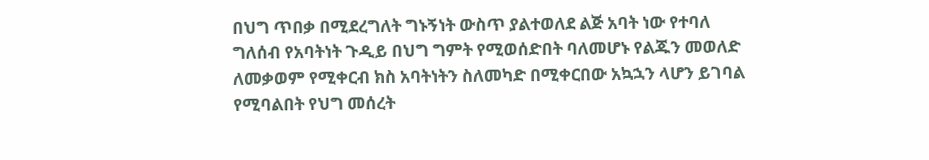በህግ ጥበቃ በሚደረግለት ግኑኝነት ውስጥ ያልተወለደ ልጅ አባት ነው የተባለ ግለሰብ የአባትነት ጉዲይ በህግ ግምት የሚወሰድበት ባለመሆኑ የልጁን መወለድ ለመቃወም የሚቀርብ ክስ አባትነትን ስለመካድ በሚቀርበው አኳኋን ላሆን ይገባል የሚባልበት የህግ መሰረት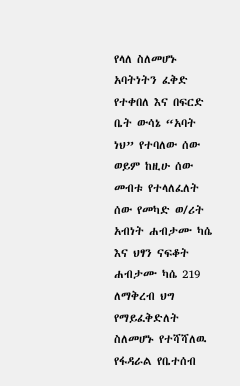የላለ ስለመሆኑ አባትነትን ፈቅድ የተቀበለ እና በፍርድ ቤት ውሳኔ “አባት ነህ” የተባለው ሰው ወይም ከዚሁ ሰው መብቱ የተላለፈለት ሰው የመካድ ወ/ሪት አብነት ሐብታሙ ካሴ እና ህፃን ናፍቆት ሐብታሙ ካሴ 219 ለማቅረብ ህግ የማይፈቅድለት ስለመሆኑ የተሻሻለዉ የፋዳራል የቤተሰብ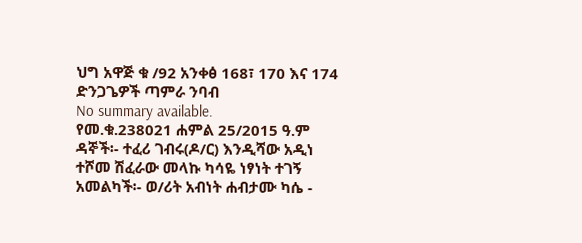ህግ አዋጅ ቁ /92 አንቀፅ 168፣ 170 እና 174 ድንጋጌዎች ጣምራ ንባብ
No summary available.
የመ.ቁ.238021 ሐምል 25/2015 ዓ.ም ዳኞች፡- ተፈሪ ገብሩ(ዶ/ር) እንዲሻው አዲነ ተሾመ ሽፈራው መላኩ ካሳዬ ነፃነት ተገኝ አመልካች፡- ወ/ሪት አብነት ሐብታሙ ካሴ -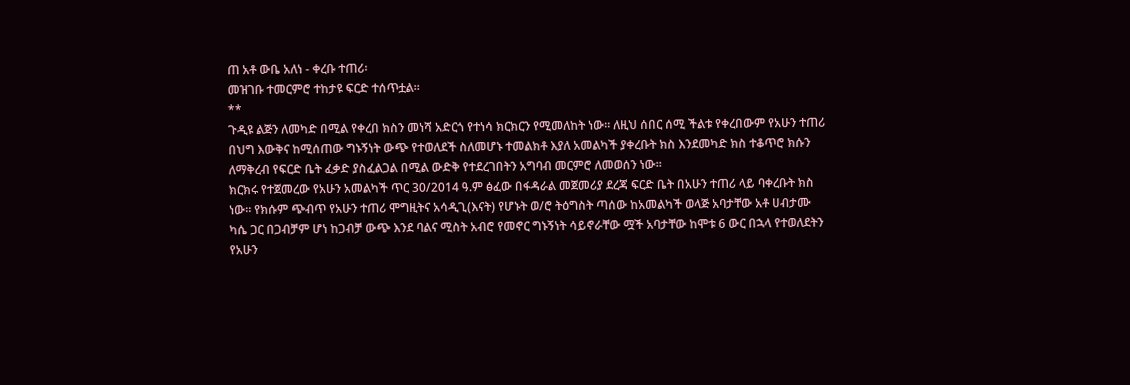ጠ አቶ ውቤ አለነ - ቀረቡ ተጠሪ፡
መዝገቡ ተመርምሮ ተከታዩ ፍርድ ተሰጥቷል።
**
ጉዲዩ ልጅን ለመካድ በሚል የቀረበ ክስን መነሻ አድርጎ የተነሳ ክርክርን የሚመለከት ነው። ለዚህ ሰበር ሰሚ ችልቱ የቀረበውም የአሁን ተጠሪ በህግ እውቅና ከሚሰጠው ግኑኝነት ውጭ የተወለደች ስለመሆኑ ተመልክቶ እያለ አመልካች ያቀረቡት ክስ እንደመካድ ክስ ተቆጥሮ ክሱን ለማቅረብ የፍርድ ቤት ፈቃድ ያስፈልጋል በሚል ውድቅ የተደረገበትን አግባብ መርምሮ ለመወሰን ነው።
ክርክሩ የተጀመረው የአሁን አመልካች ጥር 30/2014 ዓ.ም ፅፈው በፋዳራል መጀመሪያ ደረጃ ፍርድ ቤት በአሁን ተጠሪ ላይ ባቀረቡት ክስ ነው። የክሱም ጭብጥ የአሁን ተጠሪ ሞግዚትና አሳዲጊ(እናት) የሆኑት ወ/ሮ ትዕግስት ጣሰው ከአመልካች ወላጅ አባታቸው አቶ ሀብታሙ ካሴ ጋር በጋብቻም ሆነ ከጋብቻ ውጭ እንደ ባልና ሚስት አብሮ የመኖር ግኑኝነት ሳይኖራቸው ሟች አባታቸው ከሞቱ 6 ውር በኋላ የተወለደትን የአሁን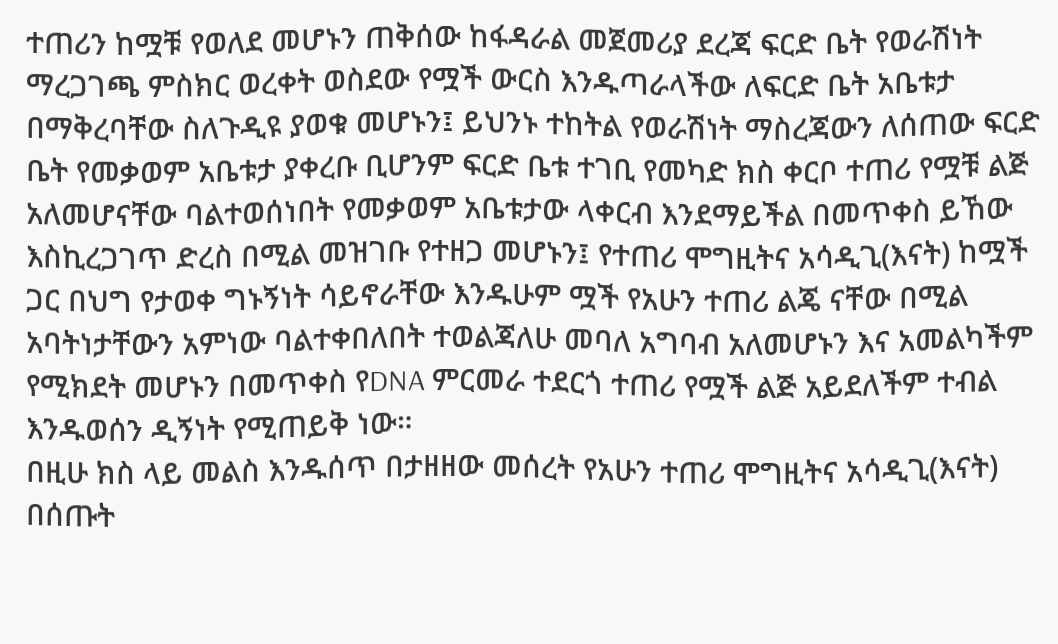ተጠሪን ከሟቹ የወለደ መሆኑን ጠቅሰው ከፋዳራል መጀመሪያ ደረጃ ፍርድ ቤት የወራሽነት ማረጋገጫ ምስክር ወረቀት ወስደው የሟች ውርስ እንዱጣራላችው ለፍርድ ቤት አቤቱታ በማቅረባቸው ስለጉዲዩ ያወቁ መሆኑን፤ ይህንኑ ተከትል የወራሽነት ማስረጃውን ለሰጠው ፍርድ ቤት የመቃወም አቤቱታ ያቀረቡ ቢሆንም ፍርድ ቤቱ ተገቢ የመካድ ክስ ቀርቦ ተጠሪ የሟቹ ልጅ አለመሆናቸው ባልተወሰነበት የመቃወም አቤቱታው ላቀርብ እንደማይችል በመጥቀስ ይኸው እስኪረጋገጥ ድረስ በሚል መዝገቡ የተዘጋ መሆኑን፤ የተጠሪ ሞግዚትና አሳዲጊ(እናት) ከሟች ጋር በህግ የታወቀ ግኑኝነት ሳይኖራቸው እንዱሁም ሟች የአሁን ተጠሪ ልጄ ናቸው በሚል አባትነታቸውን አምነው ባልተቀበለበት ተወልጃለሁ መባለ አግባብ አለመሆኑን እና አመልካችም የሚክደት መሆኑን በመጥቀስ የDNA ምርመራ ተደርጎ ተጠሪ የሟች ልጅ አይደለችም ተብል እንዱወሰን ዲኝነት የሚጠይቅ ነው።
በዚሁ ክስ ላይ መልስ እንዱሰጥ በታዘዘው መሰረት የአሁን ተጠሪ ሞግዚትና አሳዲጊ(እናት) በሰጡት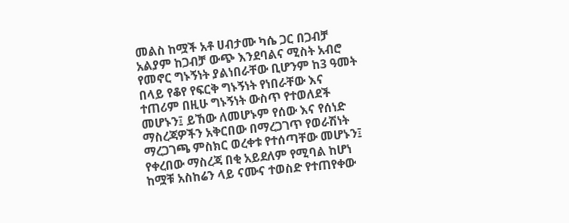መልስ ከሟች አቶ ሀብታሙ ካሴ ጋር በጋብቻ አልያም ከጋብቻ ውጭ እንደባልና ሚስት አብሮ የመኖር ግኑኝነት ያልነበራቸው ቢሆንም ከ3 ዓመት በላይ የቆየ የፍርቅ ግኑኝነት የነበራቸው እና ተጠሪም በዚሁ ግኑኝነት ውስጥ የተወለደች መሆኑን፤ ይኸው ለመሆኑም የሰው እና የሰነድ ማስረጃዎችን አቅርበው በማረጋገጥ የወራሽነት ማረጋገጫ ምስክር ወረቀቱ የተሰጣቸው መሆኑን፤
የቀረበው ማስረጃ በቂ አይደለም የሚባል ከሆነ ከሟቹ አስከሬን ላይ ናሙና ተወስድ የተጠየቀው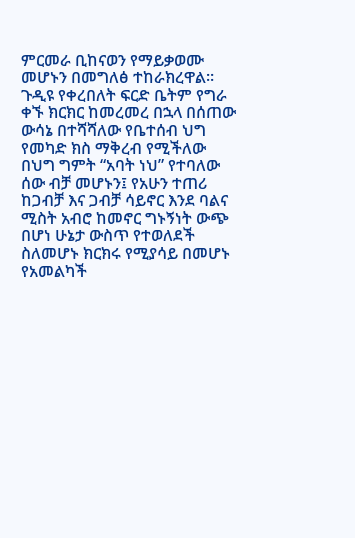ምርመራ ቢከናወን የማይቃወሙ መሆኑን በመግለፅ ተከራክረዋል።
ጉዲዩ የቀረበለት ፍርድ ቤትም የግራ ቀኙ ክርክር ከመረመረ በኋላ በሰጠው ውሳኔ በተሻሻለው የቤተሰብ ህግ የመካድ ክስ ማቅረብ የሚችለው በህግ ግምት “አባት ነህ” የተባለው ሰው ብቻ መሆኑን፤ የአሁን ተጠሪ ከጋብቻ እና ጋብቻ ሳይኖር እንደ ባልና ሚስት አብሮ ከመኖር ግኑኝነት ውጭ በሆነ ሁኔታ ውስጥ የተወለደች ስለመሆኑ ክርክሩ የሚያሳይ በመሆኑ የአመልካች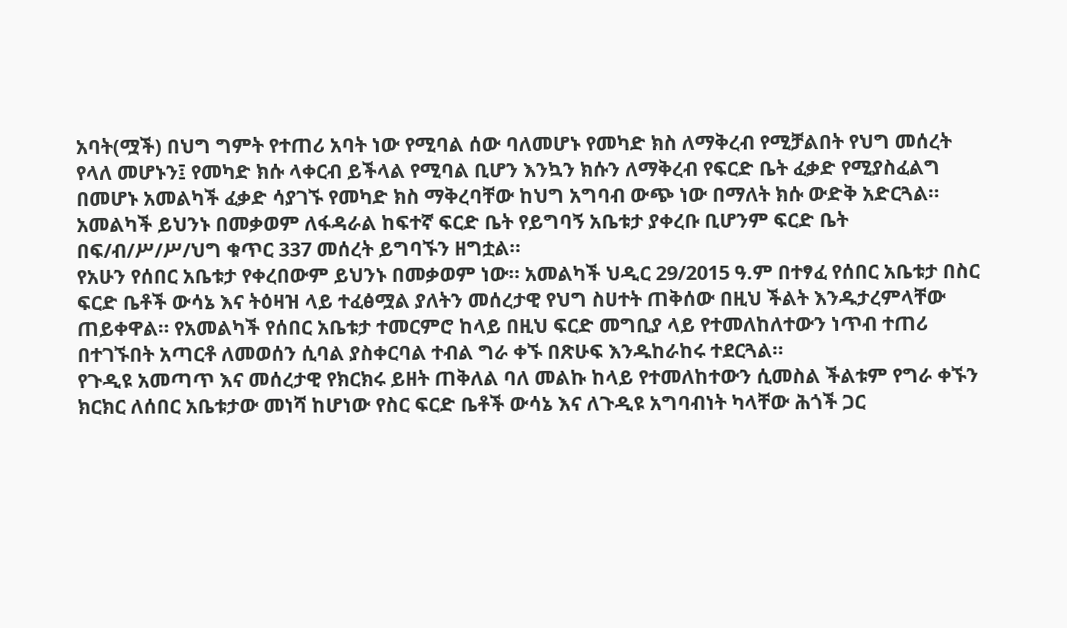አባት(ሟች) በህግ ግምት የተጠሪ አባት ነው የሚባል ሰው ባለመሆኑ የመካድ ክስ ለማቅረብ የሚቻልበት የህግ መሰረት የላለ መሆኑን፤ የመካድ ክሱ ላቀርብ ይችላል የሚባል ቢሆን እንኳን ክሱን ለማቅረብ የፍርድ ቤት ፈቃድ የሚያስፈልግ በመሆኑ አመልካች ፈቃድ ሳያገኙ የመካድ ክስ ማቅረባቸው ከህግ አግባብ ውጭ ነው በማለት ክሱ ውድቅ አድርጓል። አመልካች ይህንኑ በመቃወም ለፋዳራል ከፍተኛ ፍርድ ቤት የይግባኝ አቤቱታ ያቀረቡ ቢሆንም ፍርድ ቤት በፍ/ብ/ሥ/ሥ/ህግ ቁጥር 337 መሰረት ይግባኙን ዘግቷል።
የአሁን የሰበር አቤቱታ የቀረበውም ይህንኑ በመቃወም ነው። አመልካች ህዲር 29/2015 ዓ.ም በተፃፈ የሰበር አቤቱታ በስር ፍርድ ቤቶች ውሳኔ እና ትዕዛዝ ላይ ተፈፅሟል ያለትን መሰረታዊ የህግ ስሀተት ጠቅሰው በዚህ ችልት እንዱታረምላቸው ጠይቀዋል። የአመልካች የሰበር አቤቱታ ተመርምሮ ከላይ በዚህ ፍርድ መግቢያ ላይ የተመለከለተውን ነጥብ ተጠሪ በተገኙበት አጣርቶ ለመወሰን ሲባል ያስቀርባል ተብል ግራ ቀኙ በጽሁፍ እንዱከራከሩ ተደርጓል።
የጉዲዩ አመጣጥ እና መሰረታዊ የክርክሩ ይዘት ጠቅለል ባለ መልኩ ከላይ የተመለከተውን ሲመስል ችልቱም የግራ ቀኙን ክርክር ለሰበር አቤቱታው መነሻ ከሆነው የስር ፍርድ ቤቶች ውሳኔ እና ለጉዲዩ አግባብነት ካላቸው ሕጎች ጋር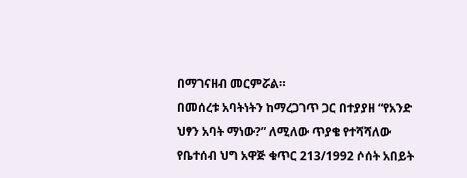በማገናዘብ መርምሯል።
በመሰረቱ አባትነትን ከማረጋገጥ ጋር በተያያዘ “የአንድ ህፃን አባት ማነው?” ለሚለው ጥያቄ የተሻሻለው የቤተሰብ ህግ አዋጅ ቁጥር 213/1992 ሶሰት አበይት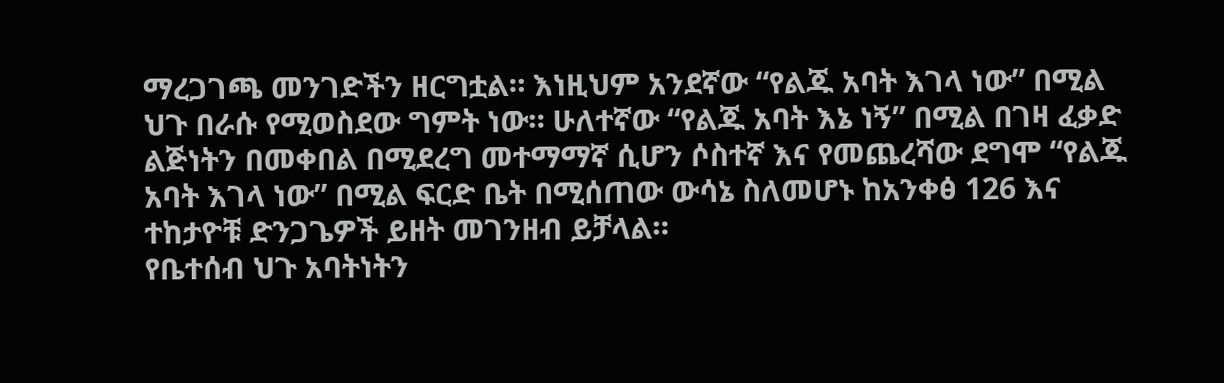ማረጋገጫ መንገድችን ዘርግቷል። እነዚህም አንደኛው “የልጁ አባት እገላ ነው” በሚል ህጉ በራሱ የሚወስደው ግምት ነው። ሁለተኛው “የልጁ አባት እኔ ነኝ” በሚል በገዛ ፈቃድ ልጅነትን በመቀበል በሚደረግ መተማማኛ ሲሆን ሶስተኛ እና የመጨረሻው ደግሞ “የልጁ አባት እገላ ነው” በሚል ፍርድ ቤት በሚሰጠው ውሳኔ ስለመሆኑ ከአንቀፅ 126 እና ተከታዮቹ ድንጋጌዎች ይዘት መገንዘብ ይቻላል።
የቤተሰብ ህጉ አባትነትን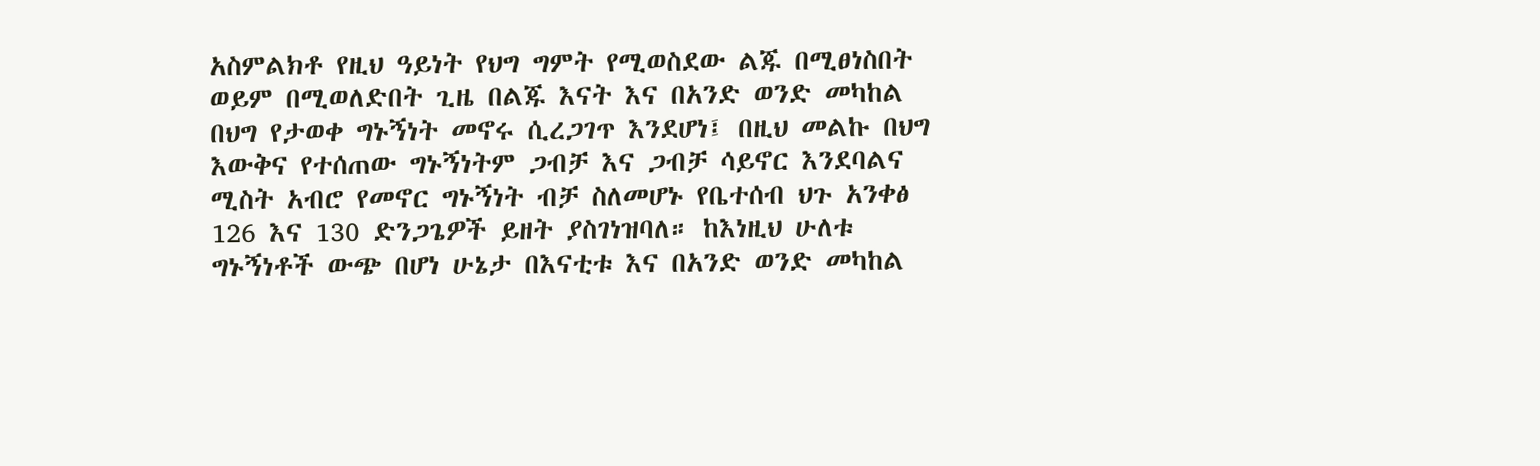አስምልክቶ የዚህ ዓይነት የህግ ግምት የሚወስደው ልጁ በሚፀነስበት ወይም በሚወለድበት ጊዜ በልጁ እናት እና በአንድ ወንድ መካከል በህግ የታወቀ ግኑኝነት መኖሩ ሲረጋገጥ እንደሆነ፤ በዚህ መልኩ በህግ እውቅና የተሰጠው ግኑኝነትም ጋብቻ እና ጋብቻ ሳይኖር እንደባልና ሚስት አብሮ የመኖር ግኑኝነት ብቻ ስለመሆኑ የቤተሰብ ህጉ አንቀፅ 126 እና 130 ድንጋጌዎች ይዘት ያስገነዝባለ። ከእነዚህ ሁለቱ ግኑኝነቶች ውጭ በሆነ ሁኔታ በእናቲቱ እና በአንድ ወንድ መካከል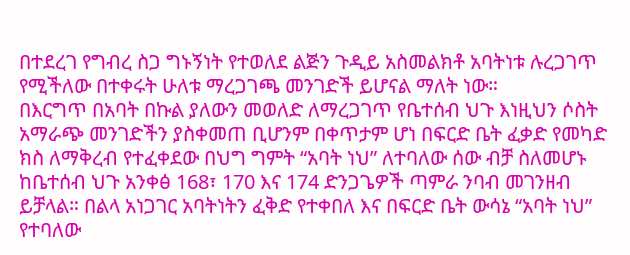በተደረገ የግብረ ስጋ ግኑኝነት የተወለደ ልጅን ጉዲይ አስመልክቶ አባትነቱ ሉረጋገጥ የሚችለው በተቀሩት ሁለቱ ማረጋገጫ መንገድች ይሆናል ማለት ነው።
በእርግጥ በአባት በኩል ያለውን መወለድ ለማረጋገጥ የቤተሰብ ህጉ እነዚህን ሶስት አማራጭ መንገድችን ያስቀመጠ ቢሆንም በቀጥታም ሆነ በፍርድ ቤት ፈቃድ የመካድ ክስ ለማቅረብ የተፈቀደው በህግ ግምት “አባት ነህ” ለተባለው ሰው ብቻ ስለመሆኑ ከቤተሰብ ህጉ አንቀፅ 168፣ 170 እና 174 ድንጋጌዎች ጣምራ ንባብ መገንዘብ ይቻላል። በልላ አነጋገር አባትነትን ፈቅድ የተቀበለ እና በፍርድ ቤት ውሳኔ “አባት ነህ” የተባለው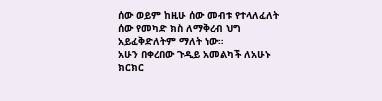ሰው ወይም ከዚሁ ሰው መብቱ የተላለፈለት ሰው የመካድ ክስ ለማቅረብ ህግ አይፈቅድለትም ማለት ነው።
አሁን በቀረበው ጉዲይ አመልካች ለአሁኑ ክርክር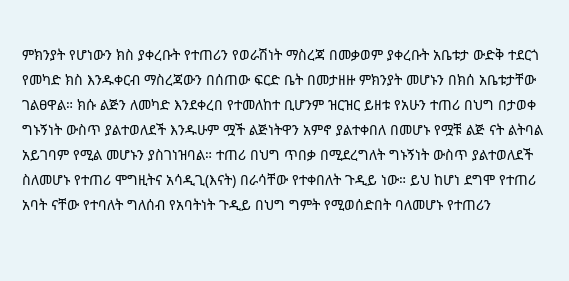ምክንያት የሆነውን ክስ ያቀረቡት የተጠሪን የወራሽነት ማስረጃ በመቃወም ያቀረቡት አቤቱታ ውድቅ ተደርጎ የመካድ ክስ እንዱቀርብ ማስረጃውን በሰጠው ፍርድ ቤት በመታዘዙ ምክንያት መሆኑን በክሰ አቤቱታቸው ገልፀዋል። ክሱ ልጅን ለመካድ እንደቀረበ የተመለከተ ቢሆንም ዝርዝር ይዘቱ የአሁን ተጠሪ በህግ በታወቀ ግኑኝነት ውስጥ ያልተወለደች እንዱሁም ሟች ልጅነትዋን አምኖ ያልተቀበለ በመሆኑ የሟቹ ልጅ ናት ልትባል አይገባም የሚል መሆኑን ያስገነዝባል። ተጠሪ በህግ ጥበቃ በሚደረግለት ግኑኝነት ውስጥ ያልተወለደች ስለመሆኑ የተጠሪ ሞግዚትና አሳዲጊ(እናት) በራሳቸው የተቀበለት ጉዲይ ነው። ይህ ከሆነ ደግሞ የተጠሪ አባት ናቸው የተባለት ግለሰብ የአባትነት ጉዲይ በህግ ግምት የሚወሰድበት ባለመሆኑ የተጠሪን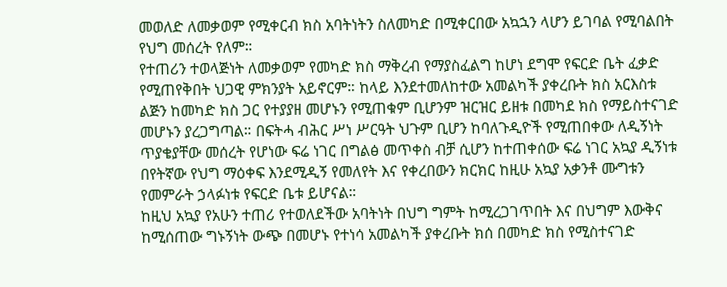መወለድ ለመቃወም የሚቀርብ ክስ አባትነትን ስለመካድ በሚቀርበው አኳኋን ላሆን ይገባል የሚባልበት የህግ መሰረት የለም።
የተጠሪን ተወላጅነት ለመቃወም የመካድ ክስ ማቅረብ የማያስፈልግ ከሆነ ደግሞ የፍርድ ቤት ፈቃድ የሚጠየቅበት ህጋዊ ምክንያት አይኖርም። ከላይ እንደተመለከተው አመልካች ያቀረቡት ክስ አርእስቱ ልጅን ከመካድ ክስ ጋር የተያያዘ መሆኑን የሚጠቁም ቢሆንም ዝርዝር ይዘቱ በመካደ ክስ የማይስተናገድ መሆኑን ያረጋግጣል። በፍትሓ ብሕር ሥነ ሥርዓት ህጉም ቢሆን ከባለጉዲዮች የሚጠበቀው ለዲኝነት ጥያቄያቸው መሰረት የሆነው ፍሬ ነገር በግልፅ መጥቀስ ብቻ ሲሆን ከተጠቀሰው ፍሬ ነገር አኳያ ዲኝነቱ በየትኛው የህግ ማዕቀፍ እንደሚዲኝ የመለየት እና የቀረበውን ክርክር ከዚሁ አኳያ አቃንቶ ሙግቱን የመምራት ኃላፉነቱ የፍርድ ቤቱ ይሆናል።
ከዚህ አኳያ የአሁን ተጠሪ የተወለደችው አባትነት በህግ ግምት ከሚረጋገጥበት እና በህግም እውቅና ከሚሰጠው ግኑኝነት ውጭ በመሆኑ የተነሳ አመልካች ያቀረቡት ክሰ በመካድ ክስ የሚስተናገድ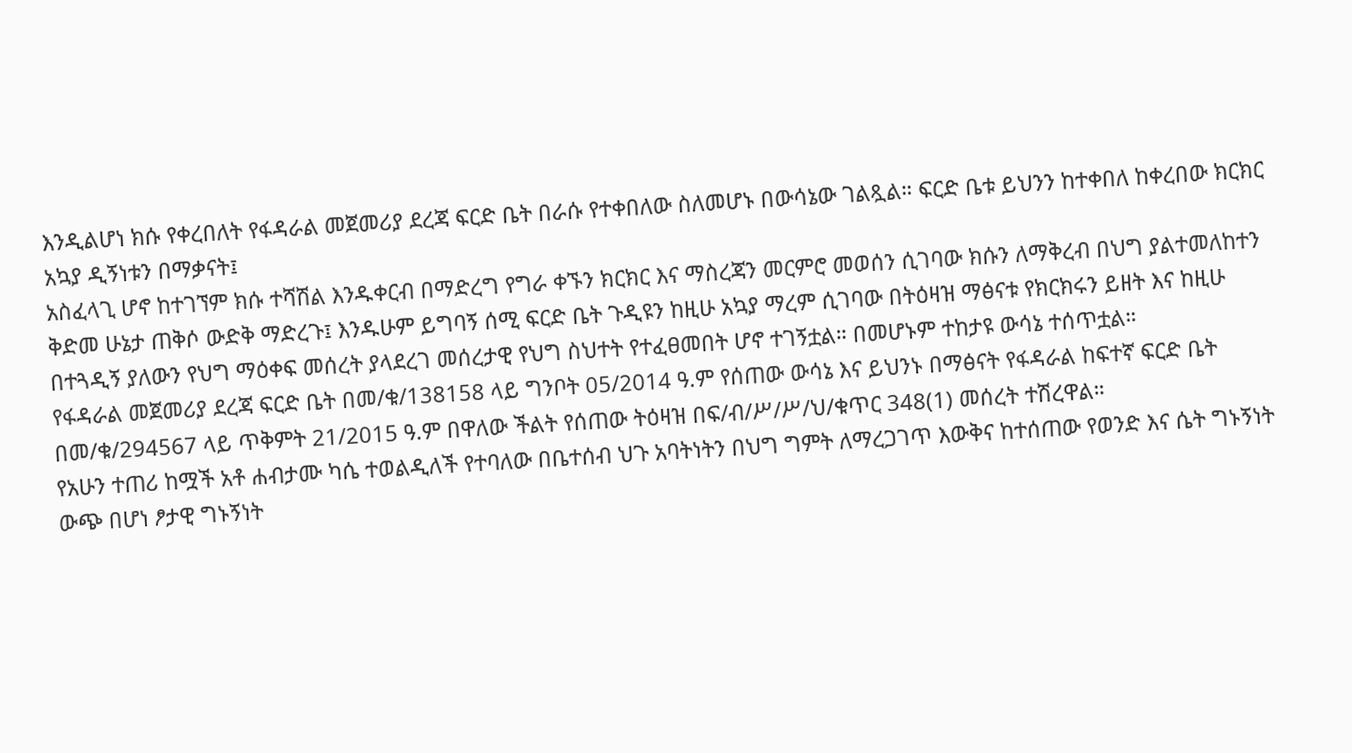እንዲልሆነ ክሱ የቀረበለት የፋዳራል መጀመሪያ ደረጃ ፍርድ ቤት በራሱ የተቀበለው ስለመሆኑ በውሳኔው ገልጿል። ፍርድ ቤቱ ይህንን ከተቀበለ ከቀረበው ክርክር አኳያ ዲኝነቱን በማቃናት፤
አስፈላጊ ሆኖ ከተገኘም ክሱ ተሻሽል እንዱቀርብ በማድረግ የግራ ቀኙን ክርክር እና ማስረጃን መርምሮ መወሰን ሲገባው ክሱን ለማቅረብ በህግ ያልተመለከተን ቅድመ ሁኔታ ጠቅሶ ውድቅ ማድረጉ፤ እንዱሁም ይግባኝ ሰሚ ፍርድ ቤት ጉዲዩን ከዚሁ አኳያ ማረም ሲገባው በትዕዛዝ ማፅናቱ የክርክሩን ይዘት እና ከዚሁ በተጓዲኝ ያለውን የህግ ማዕቀፍ መሰረት ያላደረገ መሰረታዊ የህግ ስህተት የተፈፀመበት ሆኖ ተገኝቷል። በመሆኑም ተከታዩ ውሳኔ ተሰጥቷል።
የፋዳራል መጀመሪያ ደረጃ ፍርድ ቤት በመ/ቁ/138158 ላይ ግንቦት 05/2014 ዓ.ም የሰጠው ውሳኔ እና ይህንኑ በማፅናት የፋዳራል ከፍተኛ ፍርድ ቤት በመ/ቁ/294567 ላይ ጥቅምት 21/2015 ዓ.ም በዋለው ችልት የሰጠው ትዕዛዝ በፍ/ብ/ሥ/ሥ/ህ/ቁጥር 348(1) መሰረት ተሽረዋል።
የአሁን ተጠሪ ከሟች አቶ ሐብታሙ ካሴ ተወልዲለች የተባለው በቤተሰብ ህጉ አባትነትን በህግ ግምት ለማረጋገጥ እውቅና ከተሰጠው የወንድ እና ሴት ግኑኝነት ውጭ በሆነ ፆታዊ ግኑኝነት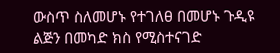ውስጥ ስለመሆኑ የተገለፀ በመሆኑ ጉዲዩ ልጅን በመካድ ክስ የሚስተናገድ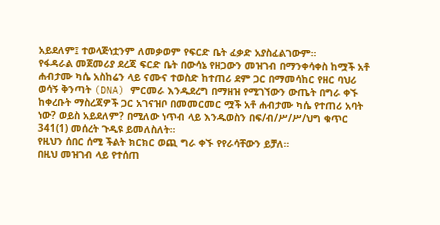አይደለም፤ ተወላጅነቷንም ለመቃወም የፍርድ ቤት ፈቃድ አያስፈልገውም።
የፋዳራል መጀመሪያ ደረጃ ፍርድ ቤት በውሳኔ የዘጋውን መዝገብ በማንቀሳቀስ ከሟች አቶ ሐብታሙ ካሴ አስከሬን ላይ ናሙና ተወስድ ከተጠሪ ደም ጋር በማመሳከር የዘር ባህሪ ወሳኝ ቅንጣት (DNA) ምርመራ እንዱደረግ በማዘዝ የሚገኘውን ውጤት በግራ ቀኙ ከቀረቡት ማስረጃዎች ጋር አገናዝቦ በመመርመር ሟች አቶ ሐብታሙ ካሴ የተጠሪ አባት ነው? ወይስ አይደለም? በሚለው ነጥብ ላይ እንዱወስን በፍ/ብ/ሥ/ሥ/ህግ ቁጥር 341(1) መሰረት ጉዲዩ ይመለስለት።
የዚህን ሰበር ሰሚ ችልት ክርክር ወጪ ግራ ቀኙ የየራሳቸውን ይቻለ።
በዚህ መዝገብ ላይ የተሰጠ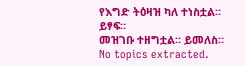የእግድ ትዕዛዝ ካለ ተነስቷል። ይፃፍ።
መዝገቡ ተዘግቷል። ይመለስ።
No topics extracted.